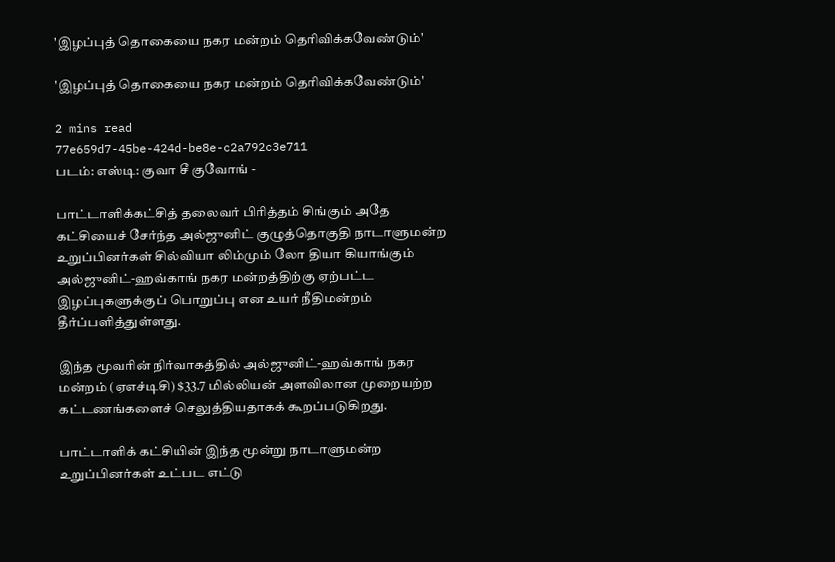'இழப்புத் தொகையை நகர மன்றம் தெரிவிக்கவேண்டும்'

'இழப்புத் தொகையை நகர மன்றம் தெரிவிக்கவேண்டும்'

2 mins read
77e659d7-45be-424d-be8e-c2a792c3e711
படம்: எஸ்டி: குவா சீ குவோங் -

பாட்டாளிக்கட்சித் தலைவர் பிரித்தம் சிங்கும் அதே கட்சியைச் சேர்ந்த அல்ஜுனிட் குழுத்தொகுதி நாடாளுமன்ற உறுப்பினர்கள் சில்வியா லிம்மும் லோ தியா கியாங்கும் அல்ஜுனிட்-ஹவ்காங் நகர மன்றத்திற்கு ஏற்பட்ட இழப்புகளுக்குப் பொறுப்பு என உயர் நீதிமன்றம் தீர்ப்பளித்துள்ளது.

இந்த மூவரின் நிர்வாகத்தில் அல்ஜுனிட்-ஹவ்காங் நகர மன்றம் (ஏஎச்டிசி) $33.7 மில்லியன் அளவிலான முறையற்ற கட்டணங்களைச் செலுத்தியதாகக் கூறப்படுகிறது.

பாட்டாளிக் கட்சியின் இந்த மூன்று நாடாளுமன்ற உறுப்பினர்கள் உட்பட எட்டு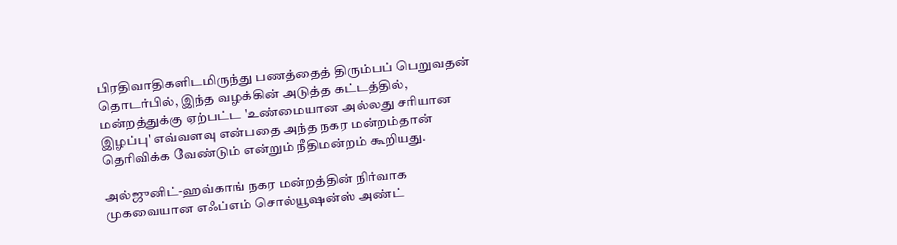பிரதிவாதிகளிடமிருந்து பணத்தைத் திரும்பப் பெறுவதன் தொடர்பில், இந்த வழக்கின் அடுத்த கட்டத்தில், மன்றத்துக்கு ஏற்பட்ட 'உண்மையான அல்லது சரியான இழப்பு' எவ்வளவு என்பதை அந்த நகர மன்றம்தான் தெரிவிக்க வேண்டும் என்றும் நீதிமன்றம் கூறியது.

அல்ஜுனிட்-ஹவ்காங் நகர மன்றத்தின் நிர்வாக முகவையான எஃப்எம் சொல்யூஷன்ஸ் அண்ட்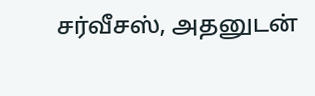சர்வீசஸ், அதனுடன்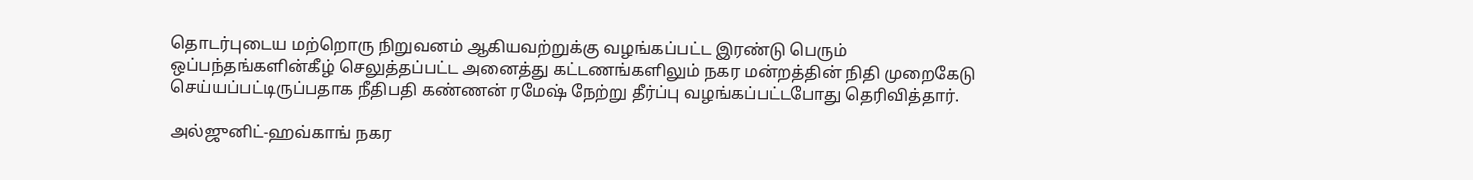தொடர்புடைய மற்றொரு நிறுவனம் ஆகியவற்றுக்கு வழங்கப்பட்ட இரண்டு பெரும் ஒப்பந்தங்களின்கீழ் செலுத்தப்பட்ட அனைத்து கட்டணங்களிலும் நகர மன்றத்தின் நிதி முறைகேடு செய்யப்பட்டிருப்பதாக நீதிபதி கண்ணன் ரமேஷ் நேற்று தீர்ப்பு வழங்கப்பட்டபோது தெரிவித்தார்.

அல்ஜுனிட்-ஹவ்காங் நகர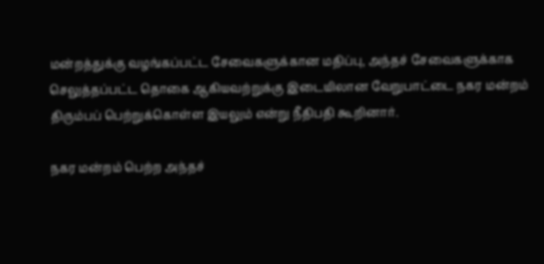மன்றத்துக்கு வழங்கப்பட்ட சேவைகளுக்கான மதிப்பு, அந்தச் சேவைகளுக்காக செலுத்தப்பட்ட தொகை ஆகியவற்றுக்கு இடையிலான வேறுபாட்டை நகர மன்றம் திரும்பப் பெற்றுக்கொள்ள இயலும் என்று நீதிபதி கூறினார்.

நகர மன்றம் பெற்ற அந்தச்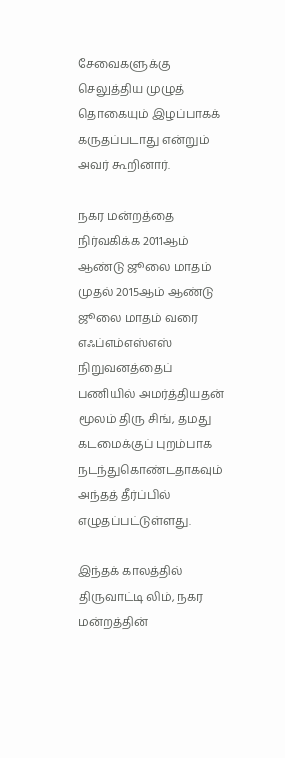சேவைகளுக்கு செலுத்திய முழுத் தொகையும் இழப்பாகக் கருதப்படாது என்றும் அவர் கூறினார்.

நகர மன்றத்தை நிர்வகிக்க 2011ஆம் ஆண்டு ஜூலை மாதம் முதல் 2015ஆம் ஆண்டு ஜூலை மாதம் வரை எஃப்எம்எஸ்எஸ் நிறுவனத்தைப் பணியில் அமர்த்தியதன் மூலம் திரு சிங், தமது கடமைக்குப் புறம்பாக நடந்துகொண்டதாகவும் அந்தத் தீர்ப்பில் எழுதப்பட்டுள்ளது.

இந்தக் காலத்தில் திருவாட்டி லிம், நகர மன்றத்தின்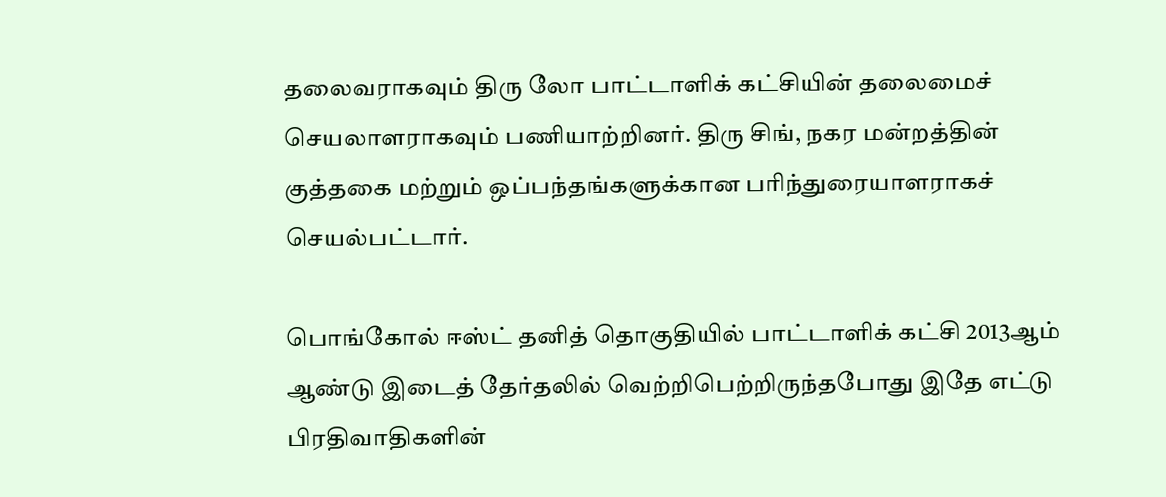தலைவராகவும் திரு லோ பாட்டாளிக் கட்சியின் தலைமைச் செயலாளராகவும் பணியாற்றினர். திரு சிங், நகர மன்றத்தின் குத்தகை மற்றும் ஒப்பந்தங்களுக்கான பரிந்துரையாளராகச் செயல்பட்டார்.

பொங்கோல் ஈஸ்ட் தனித் தொகுதியில் பாட்டாளிக் கட்சி 2013ஆம் ஆண்டு இடைத் தேர்தலில் வெற்றிபெற்றிருந்தபோது இதே எட்டு பிரதிவாதிகளின்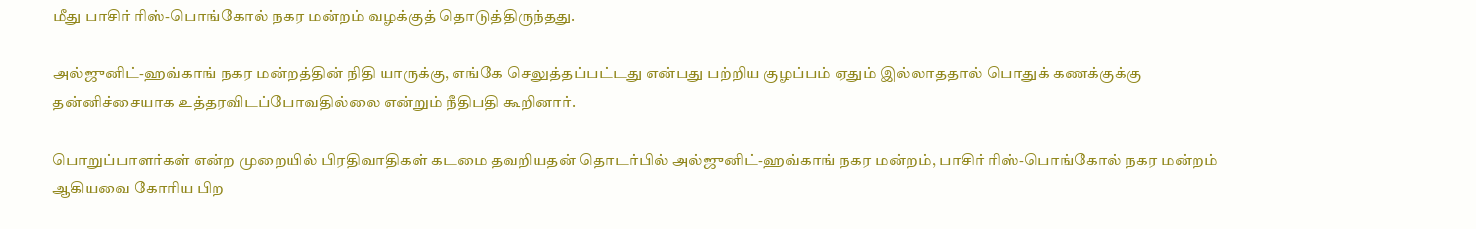மீது பாசிர் ரிஸ்-பொங்கோல் நகர மன்றம் வழக்குத் தொடுத்திருந்தது.

அல்ஜுனிட்-ஹவ்காங் நகர மன்றத்தின் நிதி யாருக்கு, எங்கே செலுத்தப்பட்டது என்பது பற்றிய குழப்பம் ஏதும் இல்லாததால் பொதுக் கணக்குக்கு தன்னிச்சையாக உத்தரவிடப்போவதில்லை என்றும் நீதிபதி கூறினார்.

பொறுப்பாளர்கள் என்ற முறையில் பிரதிவாதிகள் கடமை தவறியதன் தொடர்பில் அல்ஜுனிட்-ஹவ்காங் நகர மன்றம், பாசிர் ரிஸ்-பொங்கோல் நகர மன்றம் ஆகியவை கோரிய பிற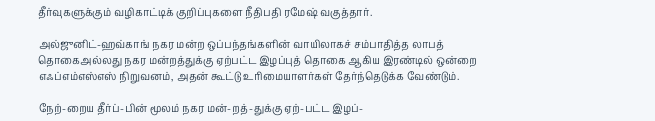தீர்வுகளுக்கும் வழிகாட்டிக் குறிப்புகளை நீதிபதி ரமேஷ் வகுத்தார்.

அல்ஜுனிட்-ஹவ்காங் நகர மன்ற ஒப்பந்தங்களின் வாயிலாகச் சம்பாதித்த லாபத் தொகைஅல்லது நகர மன்றத்துக்கு ஏற்பட்ட இழப்புத் தொகை ஆகிய இரண்டில் ஒன்றை எஃப்எம்எஸ்எஸ் நிறுவனம், அதன் கூட்டு உரிமையாளர்கள் தேர்ந்தெடுக்க வேண்டும்.

நேற்-றைய தீர்ப்-பின் மூலம் நகர மன்-றத்-துக்கு ஏற்-பட்ட இழப்-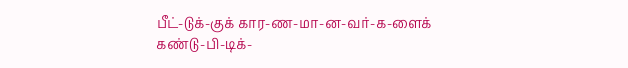பீட்-டுக்-குக் கார-ண-மா-ன-வர்-க-ளைக் கண்டு-பி-டிக்-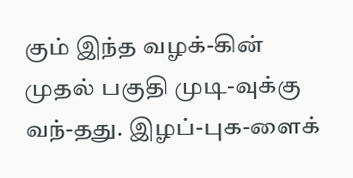கும் இந்த வழக்-கின் முதல் பகுதி முடி-வுக்கு வந்-தது. இழப்-புக-ளைக்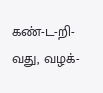கண்-ட-றி-வது, வழக்-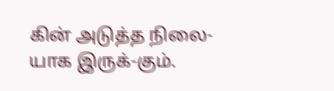கின் அடுத்த நிலை-யாக இருக்-கும்.